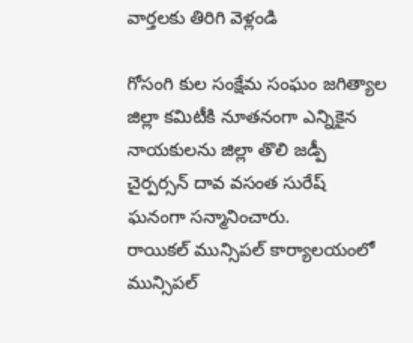వార్తలకు తిరిగి వెళ్లండి

గోసంగి కుల సంక్షేమ సంఘం జగిత్యాల జిల్లా కమిటీకి నూతనంగా ఎన్నికైన నాయకులను జిల్లా తొలి జడ్పీ చైర్పర్సన్ దావ వసంత సురేష్ ఘనంగా సన్మానించారు.
రాయికల్ మున్సిపల్ కార్యాలయంలో మున్సిపల్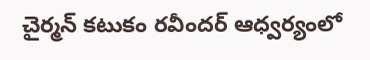చైర్మన్ కటుకం రవీందర్ ఆధ్వర్యంలో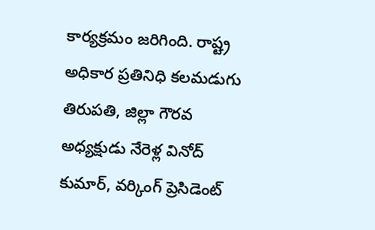కార్యక్రమం జరిగింది. రాష్ట్ర అధికార ప్రతినిధి కలమడుగు తిరుపతి, జిల్లా గౌరవ అధ్యక్షుడు నేరెళ్ల వినోద్ కుమార్, వర్కింగ్ ప్రెసిడెంట్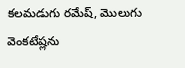కలమడుగు రమేష్, మొలుగు వెంకటేష్లను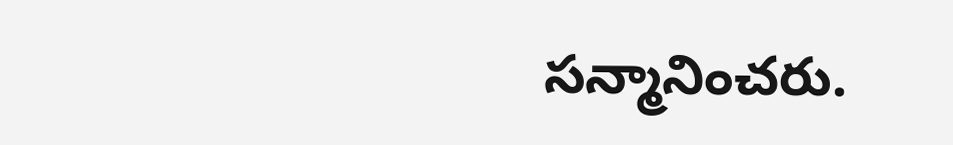సన్మానించరు.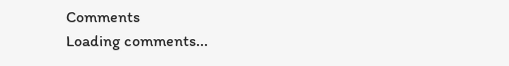Comments
Loading comments...